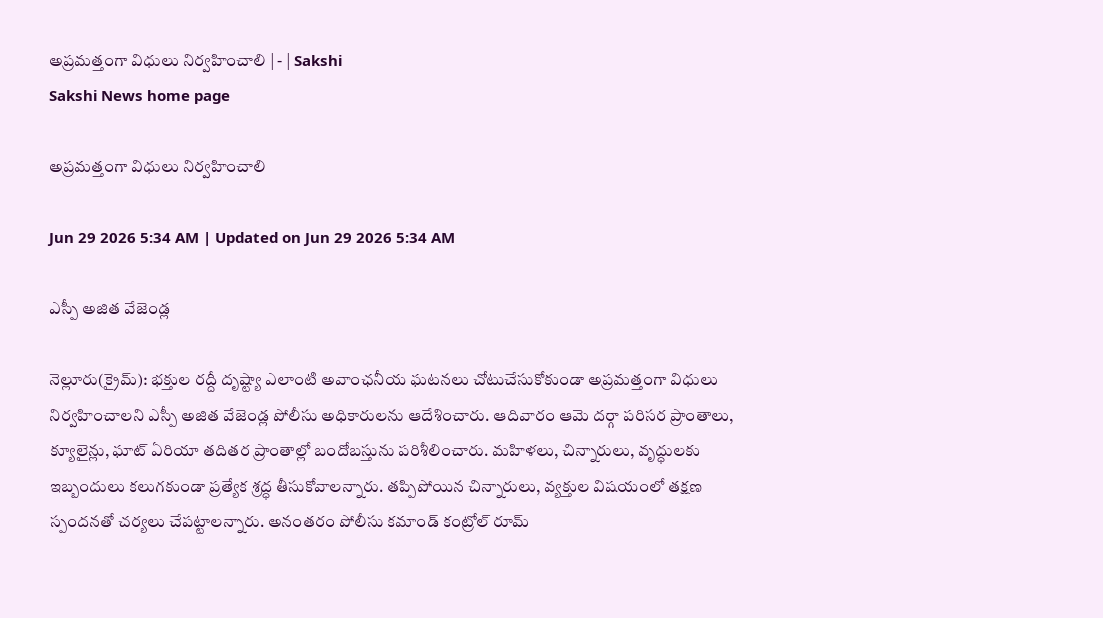అప్రమత్తంగా విధులు నిర్వహించాలి | - | Sakshi
Sakshi News home page

అప్రమత్తంగా విధులు నిర్వహించాలి

Jun 29 2026 5:34 AM | Updated on Jun 29 2026 5:34 AM

ఎస్పీ అజిత వేజెండ్ల

నెల్లూరు(క్రైమ్‌): భక్తుల రద్దీ దృష్ట్యా ఎలాంటి అవాంఛనీయ ఘటనలు చోటుచేసుకోకుండా అప్రమత్తంగా విధులు నిర్వహించాలని ఎస్పీ అజిత వేజెండ్ల పోలీసు అధికారులను ఆదేశించారు. ఆదివారం ఆమె దర్గా పరిసర ప్రాంతాలు, క్యూలైన్లు, ఘాట్‌ ఏరియా తదితర ప్రాంతాల్లో బందోబస్తును పరిశీలించారు. మహిళలు, చిన్నారులు, వృద్ధులకు ఇబ్బందులు కలుగకుండా ప్రత్యేక శ్రద్ధ తీసుకోవాలన్నారు. తప్పిపోయిన చిన్నారులు, వ్యక్తుల విషయంలో తక్షణ స్పందనతో చర్యలు చేపట్టాలన్నారు. అనంతరం పోలీసు కమాండ్‌ కంట్రోల్‌ రూమ్‌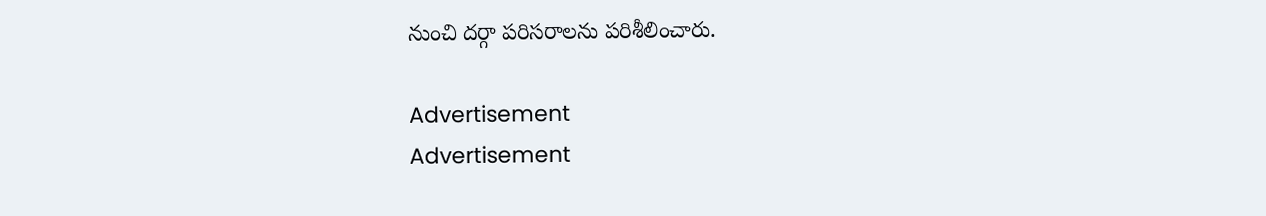నుంచి దర్గా పరిసరాలను పరిశీలించారు.

Advertisement
Advertisement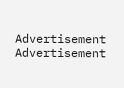Advertisement
Advertisement